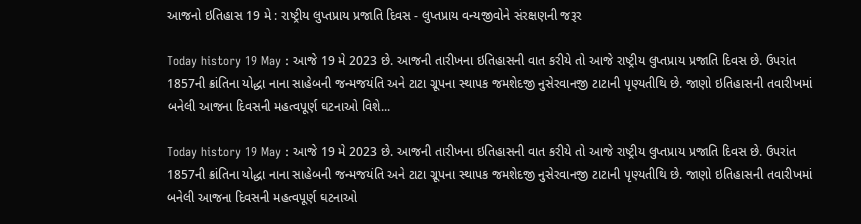આજનો ઇતિહાસ 19 મે : રાષ્ટ્રીય લુપ્તપ્રાય પ્રજાતિ દિવસ - લુપ્તપ્રાય વન્યજીવોને સંરક્ષણની જરૂર

Today history 19 May : આજે 19 મે 2023 છે. આજની તારીખના ઇતિહાસની વાત કરીયે તો આજે રાષ્ટ્રીય લુપ્તપ્રાય પ્રજાતિ દિવસ છે. ઉપરાંત 1857ની ક્રાંતિના યોદ્ધા નાના સાહેબની જન્મજયંતિ અને ટાટા ગ્રૂપના સ્થાપક જમશેદજી નુસેરવાનજી ટાટાની પૃણ્યતીથિ છે. જાણો ઇતિહાસની તવારીખમાં બનેલી આજના દિવસની મહત્વપૂર્ણ ઘટનાઓ વિશે...

Today history 19 May : આજે 19 મે 2023 છે. આજની તારીખના ઇતિહાસની વાત કરીયે તો આજે રાષ્ટ્રીય લુપ્તપ્રાય પ્રજાતિ દિવસ છે. ઉપરાંત 1857ની ક્રાંતિના યોદ્ધા નાના સાહેબની જન્મજયંતિ અને ટાટા ગ્રૂપના સ્થાપક જમશેદજી નુસેરવાનજી ટાટાની પૃણ્યતીથિ છે. જાણો ઇતિહાસની તવારીખમાં બનેલી આજના દિવસની મહત્વપૂર્ણ ઘટનાઓ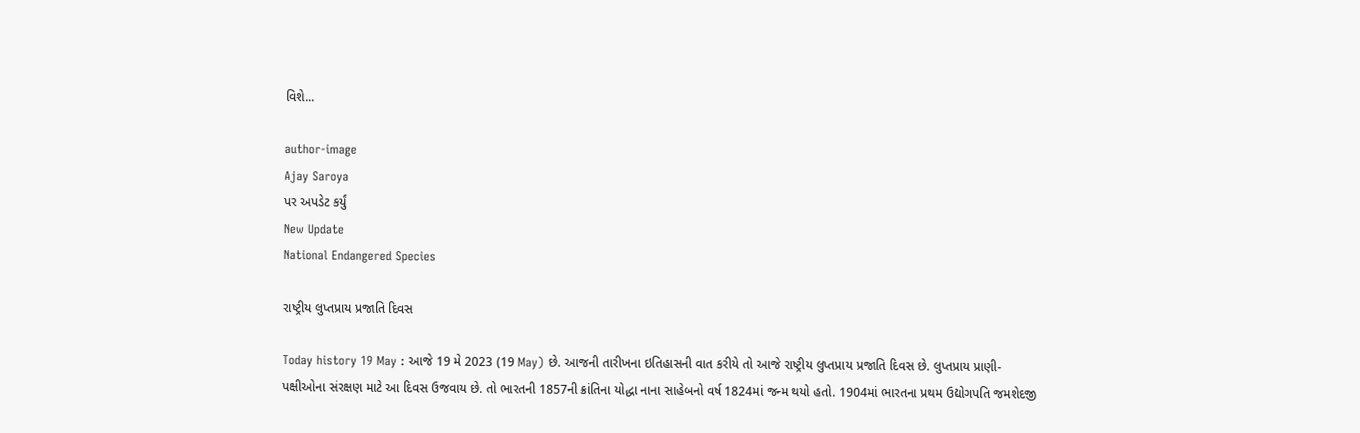વિશે...

author-image
Ajay Saroya
પર અપડેટ કર્યું
New Update
National Endangered Species

રાષ્ટ્રીય લુપ્તપ્રાય પ્રજાતિ દિવસ

Today history 19 May : આજે 19 મે 2023 (19 May) છે. આજની તારીખના ઇતિહાસની વાત કરીયે તો આજે રાષ્ટ્રીય લુપ્તપ્રાય પ્રજાતિ દિવસ છે. લુપ્તપ્રાય પ્રાણી-પક્ષીઓના સંરક્ષણ માટે આ દિવસ ઉજવાય છે. તો ભારતની 1857ની ક્રાંતિના યોદ્ધા નાના સાહેબનો વર્ષ 1824માં જન્મ થયો હતો. 1904માં ભારતના પ્રથમ ઉદ્યોગપતિ જમશેદજી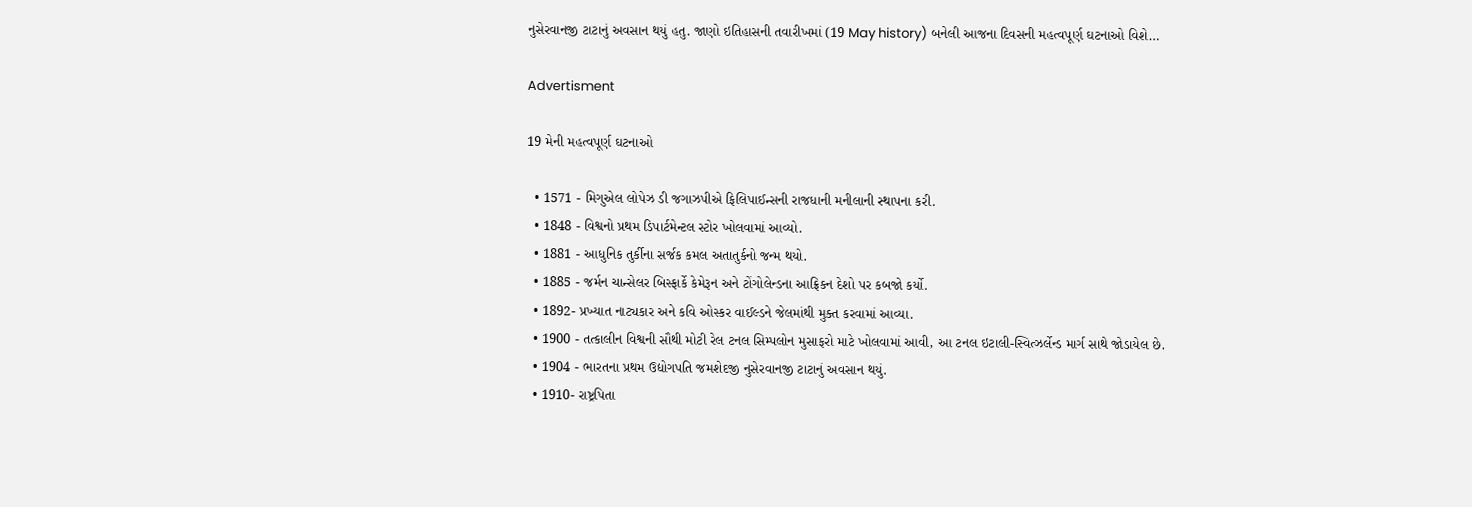નુસેરવાનજી ટાટાનું અવસાન થયું હતુ. જાણો ઇતિહાસની તવારીખમાં (19 May history) બનેલી આજના દિવસની મહત્વપૂર્ણ ઘટનાઓ વિશે…

Advertisment

19 મેની મહત્વપૂર્ણ ઘટનાઓ

  • 1571 - મિગુએલ લોપેઝ ડી જગાઝપીએ ફિલિપાઈન્સની રાજધાની મનીલાની સ્થાપના કરી.
  • 1848 - વિશ્વનો પ્રથમ ડિપાર્ટમેન્ટલ સ્ટોર ખોલવામાં આવ્યો.
  • 1881 - આધુનિક તુર્કીના સર્જક કમલ અતાતુર્કનો જન્મ થયો.
  • 1885 - જર્મન ચાન્સેલર બિસ્ફાર્કે કેમેરૂન અને ટોંગોલેન્ડના આફ્રિકન દેશો પર કબજો કર્યો.
  • 1892- પ્રખ્યાત નાટ્યકાર અને કવિ ઓસ્કર વાઈલ્ડને જેલમાંથી મુક્ત કરવામાં આવ્યા.
  • 1900 - તત્કાલીન વિશ્વની સૌથી મોટી રેલ ટનલ સિમ્પલોન મુસાફરો માટે ખોલવામાં આવી, આ ટનલ ઇટાલી-સ્વિત્ઝર્લેન્ડ માર્ગ સાથે જોડાયેલ છે.
  • 1904 - ભારતના પ્રથમ ઉદ્યોગપતિ જમશેદજી નુસેરવાનજી ટાટાનું અવસાન થયું.
  • 1910- રાષ્ટ્રપિતા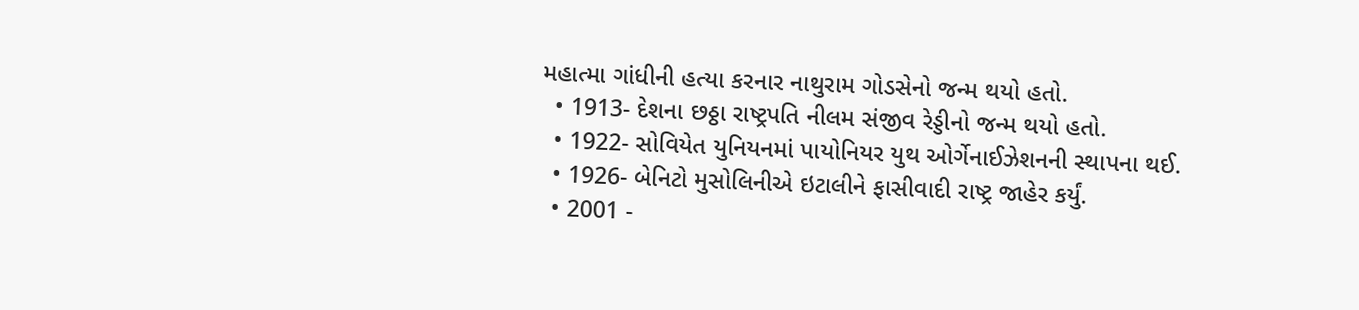મહાત્મા ગાંધીની હત્યા કરનાર નાથુરામ ગોડસેનો જન્મ થયો હતો.
  • 1913- દેશના છઠ્ઠા રાષ્ટ્રપતિ નીલમ સંજીવ રેડ્ડીનો જન્મ થયો હતો.
  • 1922- સોવિયેત યુનિયનમાં પાયોનિયર યુથ ઓર્ગેનાઈઝેશનની સ્થાપના થઈ.
  • 1926- બેનિટો મુસોલિનીએ ઇટાલીને ફાસીવાદી રાષ્ટ્ર જાહેર કર્યું.
  • 2001 -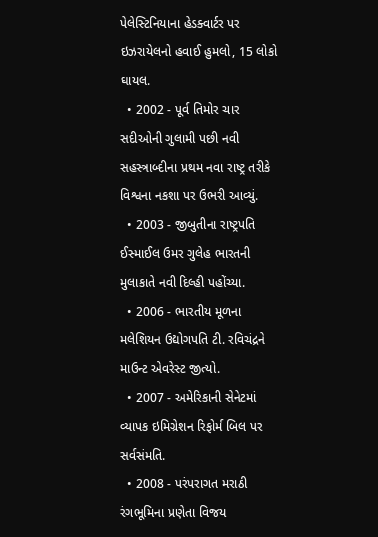પેલેસ્ટિનિયાના હેડક્વાર્ટર પર ઇઝરાયેલનો હવાઈ હુમલો, 15 લોકો ઘાયલ.
  • 2002 - પૂર્વ તિમોર ચાર સદીઓની ગુલામી પછી નવી સહસ્ત્રાબ્દીના પ્રથમ નવા રાષ્ટ્ર તરીકે વિશ્વના નકશા પર ઉભરી આવ્યું.
  • 2003 - જીબુતીના રાષ્ટ્રપતિ ઈસ્માઈલ ઉમર ગુલેહ ભારતની મુલાકાતે નવી દિલ્હી પહોંચ્યા.
  • 2006 - ભારતીય મૂળના મલેશિયન ઉદ્યોગપતિ ટી. રવિચંદ્રને માઉન્ટ એવરેસ્ટ જીત્યો.
  • 2007 - અમેરિકાની સેનેટમાં વ્યાપક ઇમિગ્રેશન રિફોર્મ બિલ પર સર્વસંમતિ.
  • 2008 - પરંપરાગત મરાઠી રંગભૂમિના પ્રણેતા વિજય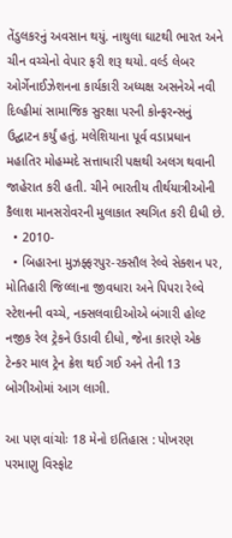તેંડુલકરનું અવસાન થયું. નાથુલા ઘાટથી ભારત અને ચીન વચ્ચેનો વેપાર ફરી શરૂ થયો. વર્લ્ડ લેબર ઓર્ગેનાઈઝેશનના કાર્યકારી અધ્યક્ષ અસનેએ નવી દિલ્હીમાં સામાજિક સુરક્ષા પરની કોન્ફરન્સનું ઉદ્ઘાટન કર્યું હતું. મલેશિયાના પૂર્વ વડાપ્રધાન મહાતિર મોહમ્મદે સત્તાધારી પક્ષથી અલગ થવાની જાહેરાત કરી હતી. ચીને ભારતીય તીર્થયાત્રીઓની કૈલાશ માનસરોવરની મુલાકાત સ્થગિત કરી દીધી છે.
  • 2010-
  • બિહારના મુઝફ્ફરપુર-રક્સૌલ રેલ્વે સેક્શન પર, મોતિહારી જિલ્લાના જીવધારા અને પિપરા રેલ્વે સ્ટેશનની વચ્ચે, નક્સલવાદીઓએ બંગારી હોલ્ટ નજીક રેલ ટ્રેકને ઉડાવી દીધો, જેના કારણે એક ટેન્કર માલ ટ્રેન ક્રેશ થઈ ગઈ અને તેની 13 બોગીઓમાં આગ લાગી.

આ પણ વાંચોઃ 18 મેનો ઇતિહાસ : પોખરણ પરમાણુ વિસ્ફોટ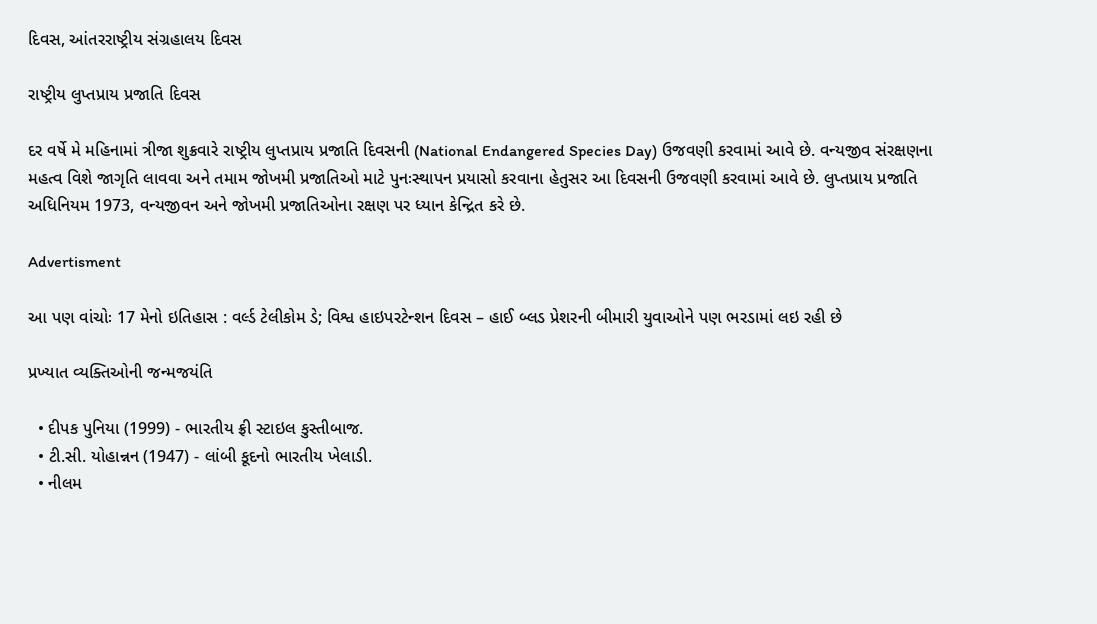દિવસ, આંતરરાષ્ટ્રીય સંગ્રહાલય દિવસ

રાષ્ટ્રીય લુપ્તપ્રાય પ્રજાતિ દિવસ

દર વર્ષે મે મહિનામાં ત્રીજા શુક્રવારે રાષ્ટ્રીય લુપ્તપ્રાય પ્રજાતિ દિવસની (National Endangered Species Day) ઉજવણી કરવામાં આવે છે. વન્યજીવ સંરક્ષણના મહત્વ વિશે જાગૃતિ લાવવા અને તમામ જોખમી પ્રજાતિઓ માટે પુનઃસ્થાપન પ્રયાસો કરવાના હેતુસર આ દિવસની ઉજવણી કરવામાં આવે છે. લુપ્તપ્રાય પ્રજાતિ અધિનિયમ 1973, વન્યજીવન અને જોખમી પ્રજાતિઓના રક્ષણ પર ધ્યાન કેન્દ્રિત કરે છે.

Advertisment

આ પણ વાંચોઃ 17 મેનો ઇતિહાસ : વર્લ્ડ ટેલીકોમ ડે; વિશ્વ હાઇપરટેન્શન દિવસ – હાઈ બ્લડ પ્રેશરની બીમારી યુવાઓને પણ ભરડામાં લઇ રહી છે

પ્રખ્યાત વ્યક્તિઓની જન્મજયંતિ

  • દીપક પુનિયા (1999) - ભારતીય ફ્રી સ્ટાઇલ કુસ્તીબાજ.
  • ટી.સી. યોહાન્નન (1947) - લાંબી કૂદનો ભારતીય ખેલાડી.
  • નીલમ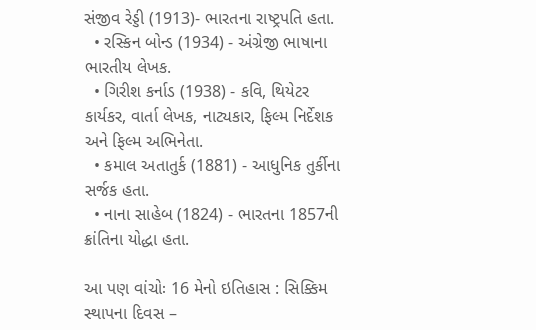સંજીવ રેડ્ડી (1913)- ભારતના રાષ્ટ્રપતિ હતા.
  • રસ્કિન બોન્ડ (1934) - અંગ્રેજી ભાષાના ભારતીય લેખક.
  • ગિરીશ કર્નાડ (1938) - કવિ, થિયેટર કાર્યકર, વાર્તા લેખક, નાટ્યકાર, ફિલ્મ નિર્દેશક અને ફિલ્મ અભિનેતા.
  • કમાલ અતાતુર્ક (1881) - આધુનિક તુર્કીના સર્જક હતા.
  • નાના સાહેબ (1824) - ભારતના 1857ની ક્રાંતિના યોદ્ધા હતા.

આ પણ વાંચોઃ 16 મેનો ઇતિહાસ : સિક્કિમ સ્થાપના દિવસ –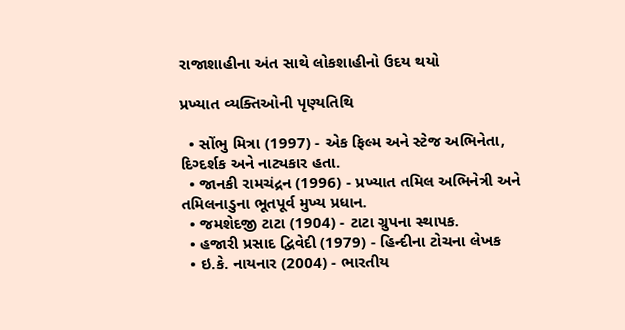રાજાશાહીના અંત સાથે લોકશાહીનો ઉદય થયો

પ્રખ્યાત વ્યક્તિઓની પૃણ્યતિથિ

  • સોંભુ મિત્રા (1997) - એક ફિલ્મ અને સ્ટેજ અભિનેતા, દિગ્દર્શક અને નાટ્યકાર હતા.
  • જાનકી રામચંદ્રન (1996) - પ્રખ્યાત તમિલ અભિનેત્રી અને તમિલનાડુના ભૂતપૂર્વ મુખ્ય પ્રધાન.
  • જમશેદજી ટાટા (1904) - ટાટા ગ્રુપના સ્થાપક.
  • હજારી પ્રસાદ દ્વિવેદી (1979) - હિન્દીના ટોચના લેખક
  • ઇ.કે. નાયનાર (2004) - ભારતીય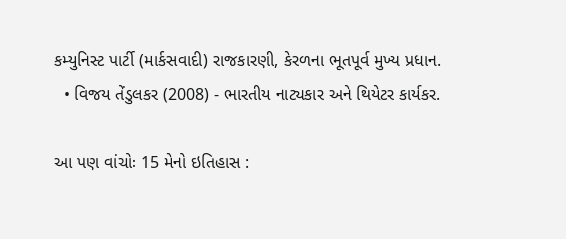કમ્યુનિસ્ટ પાર્ટી (માર્કસવાદી) રાજકારણી, કેરળના ભૂતપૂર્વ મુખ્ય પ્રધાન.
  • વિજય તેંડુલકર (2008) - ભારતીય નાટ્યકાર અને થિયેટર કાર્યકર.

આ પણ વાંચોઃ 15 મેનો ઇતિહાસ :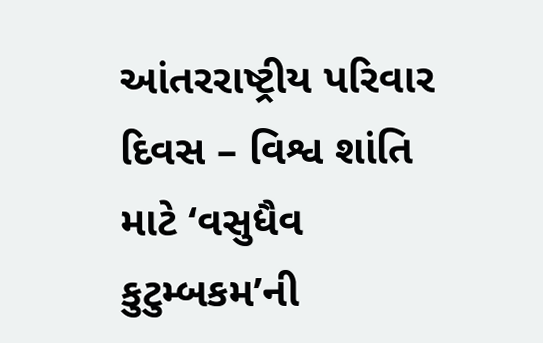આંતરરાષ્ટ્રીય પરિવાર દિવસ – વિશ્વ શાંતિ માટે ‘વસુધૈવ કુટુમ્બકમ’ની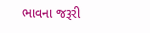ભાવના જરૂરી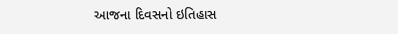આજના દિવસનો ઇતિહાસ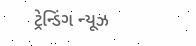ટ્રેન્ડિંગ ન્યૂઝ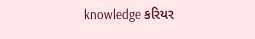knowledge કરિયર